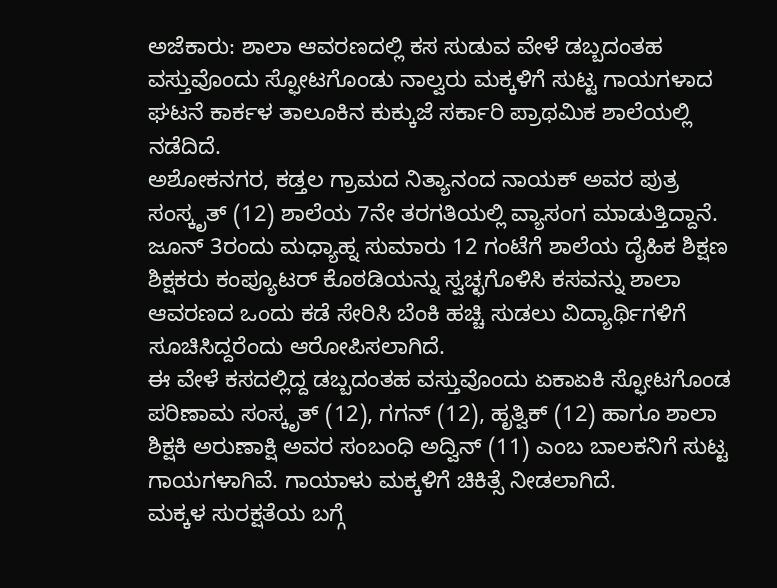ಅಜೆಕಾರು: ಶಾಲಾ ಆವರಣದಲ್ಲಿ ಕಸ ಸುಡುವ ವೇಳೆ ಡಬ್ಬದಂತಹ ವಸ್ತುವೊಂದು ಸ್ಫೋಟಗೊಂಡು ನಾಲ್ವರು ಮಕ್ಕಳಿಗೆ ಸುಟ್ಟ ಗಾಯಗಳಾದ ಘಟನೆ ಕಾರ್ಕಳ ತಾಲೂಕಿನ ಕುಕ್ಕುಜೆ ಸರ್ಕಾರಿ ಪ್ರಾಥಮಿಕ ಶಾಲೆಯಲ್ಲಿ ನಡೆದಿದೆ.
ಅಶೋಕನಗರ, ಕಡ್ತಲ ಗ್ರಾಮದ ನಿತ್ಯಾನಂದ ನಾಯಕ್ ಅವರ ಪುತ್ರ ಸಂಸ್ಕೃತ್ (12) ಶಾಲೆಯ 7ನೇ ತರಗತಿಯಲ್ಲಿ ವ್ಯಾಸಂಗ ಮಾಡುತ್ತಿದ್ದಾನೆ. ಜೂನ್ 3ರಂದು ಮಧ್ಯಾಹ್ನ ಸುಮಾರು 12 ಗಂಟೆಗೆ ಶಾಲೆಯ ದೈಹಿಕ ಶಿಕ್ಷಣ ಶಿಕ್ಷಕರು ಕಂಪ್ಯೂಟರ್ ಕೊಠಡಿಯನ್ನು ಸ್ವಚ್ಛಗೊಳಿಸಿ ಕಸವನ್ನು ಶಾಲಾ ಆವರಣದ ಒಂದು ಕಡೆ ಸೇರಿಸಿ ಬೆಂಕಿ ಹಚ್ಚಿ ಸುಡಲು ವಿದ್ಯಾರ್ಥಿಗಳಿಗೆ ಸೂಚಿಸಿದ್ದರೆಂದು ಆರೋಪಿಸಲಾಗಿದೆ.
ಈ ವೇಳೆ ಕಸದಲ್ಲಿದ್ದ ಡಬ್ಬದಂತಹ ವಸ್ತುವೊಂದು ಏಕಾಏಕಿ ಸ್ಫೋಟಗೊಂಡ ಪರಿಣಾಮ ಸಂಸ್ಕೃತ್ (12), ಗಗನ್ (12), ಹೃತ್ವಿಕ್ (12) ಹಾಗೂ ಶಾಲಾ ಶಿಕ್ಷಕಿ ಅರುಣಾಕ್ಷಿ ಅವರ ಸಂಬಂಧಿ ಅದ್ವಿನ್ (11) ಎಂಬ ಬಾಲಕನಿಗೆ ಸುಟ್ಟ ಗಾಯಗಳಾಗಿವೆ. ಗಾಯಾಳು ಮಕ್ಕಳಿಗೆ ಚಿಕಿತ್ಸೆ ನೀಡಲಾಗಿದೆ.
ಮಕ್ಕಳ ಸುರಕ್ಷತೆಯ ಬಗ್ಗೆ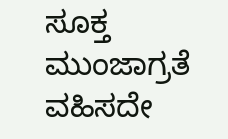ಸೂಕ್ತ ಮುಂಜಾಗ್ರತೆ ವಹಿಸದೇ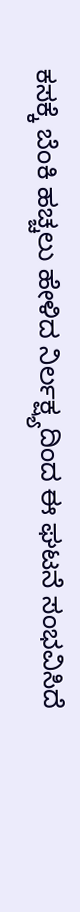ಕಸಕ್ಕೆ ಬೆಂಕಿ ಹಚ್ಚಲು ಹೇಳಿದ ನಿರ್ಲಕ್ಷ್ಯದಿಂದ ಈ ಘಟನೆ ಸಂಭವಿಸಿದೆ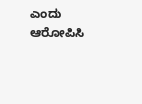ಎಂದು ಆರೋಪಿಸಿ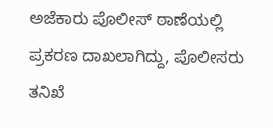ಅಜೆಕಾರು ಪೊಲೀಸ್ ಠಾಣೆಯಲ್ಲಿ ಪ್ರಕರಣ ದಾಖಲಾಗಿದ್ದು, ಪೊಲೀಸರು ತನಿಖೆ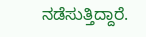ನಡೆಸುತ್ತಿದ್ದಾರೆ.